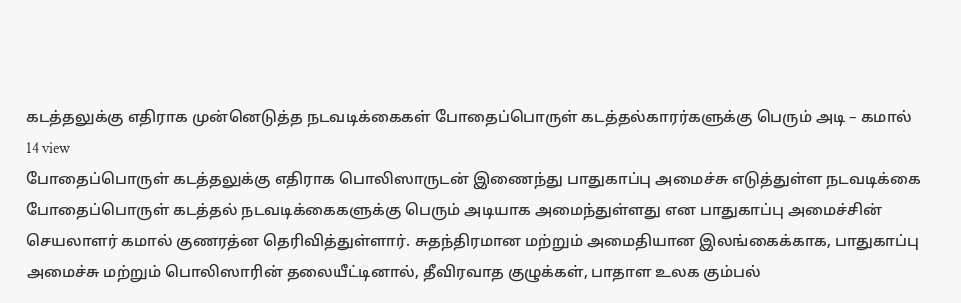கடத்தலுக்கு எதிராக முன்னெடுத்த நடவடிக்கைகள் போதைப்பொருள் கடத்தல்காரர்களுக்கு பெரும் அடி – கமால்
14 view
போதைப்பொருள் கடத்தலுக்கு எதிராக பொலிஸாருடன் இணைந்து பாதுகாப்பு அமைச்சு எடுத்துள்ள நடவடிக்கை போதைப்பொருள் கடத்தல் நடவடிக்கைகளுக்கு பெரும் அடியாக அமைந்துள்ளது என பாதுகாப்பு அமைச்சின் செயலாளர் கமால் குணரத்ன தெரிவித்துள்ளார். சுதந்திரமான மற்றும் அமைதியான இலங்கைக்காக, பாதுகாப்பு அமைச்சு மற்றும் பொலிஸாரின் தலையீட்டினால், தீவிரவாத குழுக்கள், பாதாள உலக கும்பல்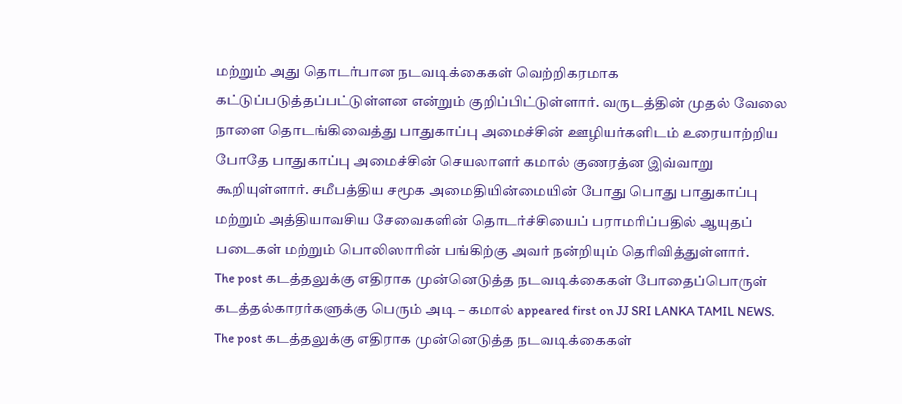மற்றும் அது தொடர்பான நடவடிக்கைகள் வெற்றிகரமாக கட்டுப்படுத்தப்பட்டுள்ளன என்றும் குறிப்பிட்டுள்ளார். வருடத்தின் முதல் வேலை நாளை தொடங்கிவைத்து பாதுகாப்பு அமைச்சின் ஊழியர்களிடம் உரையாற்றிய போதே பாதுகாப்பு அமைச்சின் செயலாளர் கமால் குணரத்ன இவ்வாறு கூறியுள்ளார். சமீபத்திய சமூக அமைதியின்மையின் போது பொது பாதுகாப்பு மற்றும் அத்தியாவசிய சேவைகளின் தொடர்ச்சியைப் பராமரிப்பதில் ஆயுதப் படைகள் மற்றும் பொலிஸாரின் பங்கிற்கு அவர் நன்றியும் தெரிவித்துள்ளார்.
The post கடத்தலுக்கு எதிராக முன்னெடுத்த நடவடிக்கைகள் போதைப்பொருள் கடத்தல்காரர்களுக்கு பெரும் அடி – கமால் appeared first on JJ SRI LANKA TAMIL NEWS.
The post கடத்தலுக்கு எதிராக முன்னெடுத்த நடவடிக்கைகள்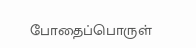போதைப்பொருள்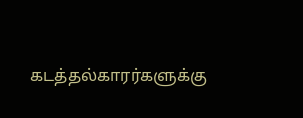கடத்தல்காரர்களுக்கு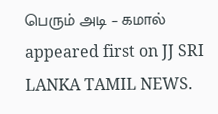பெரும் அடி – கமால் appeared first on JJ SRI LANKA TAMIL NEWS.